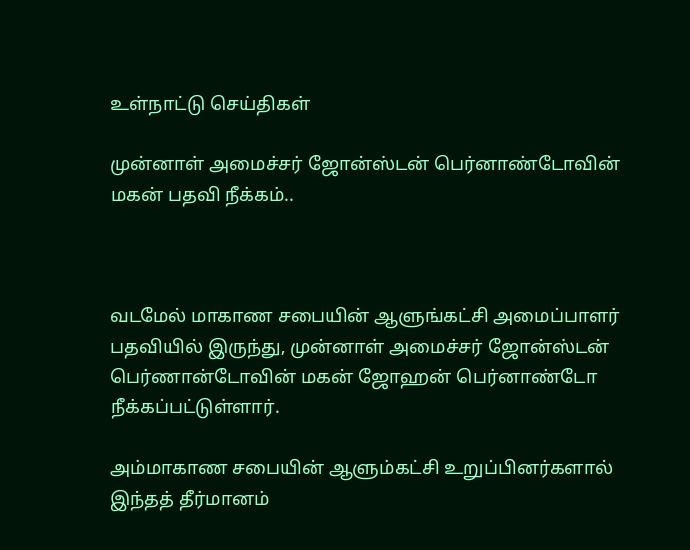உள்நாட்டு செய்திகள்

முன்னாள் அமைச்சர் ஜோன்ஸ்டன் பெர்னாண்டோவின் மகன் பதவி நீக்கம்..



வடமேல் மாகாண சபையின் ஆளுங்கட்சி அமைப்பாளர் பதவியில் இருந்து, முன்னாள் அமைச்சர் ஜோன்ஸ்டன் பெர்ணான்டோவின் மகன் ஜோஹன் பெர்னாண்டோ நீக்கப்பட்டுள்ளார்.

அம்மாகாண சபையின் ஆளும்கட்சி உறுப்பினர்களால் இந்தத் தீர்மானம்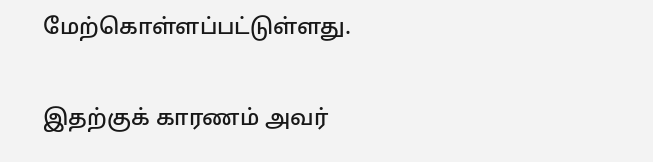மேற்கொள்ளப்பட்டுள்ளது.

இதற்குக் காரணம் அவர்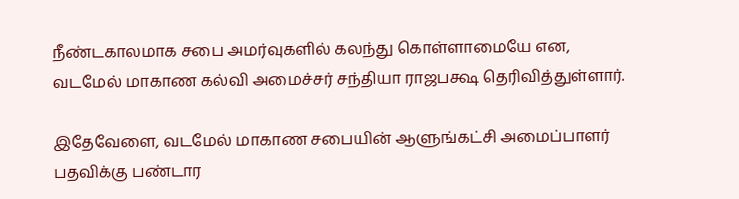நீண்டகாலமாக சபை அமர்வுகளில் கலந்து கொள்ளாமையே என, வடமேல் மாகாண கல்வி அமைச்சர் சந்தியா ராஜபக்ஷ தெரிவித்துள்ளார்.

இதேவேளை, வடமேல் மாகாண சபையின் ஆளுங்கட்சி அமைப்பாளர் பதவிக்கு பண்டார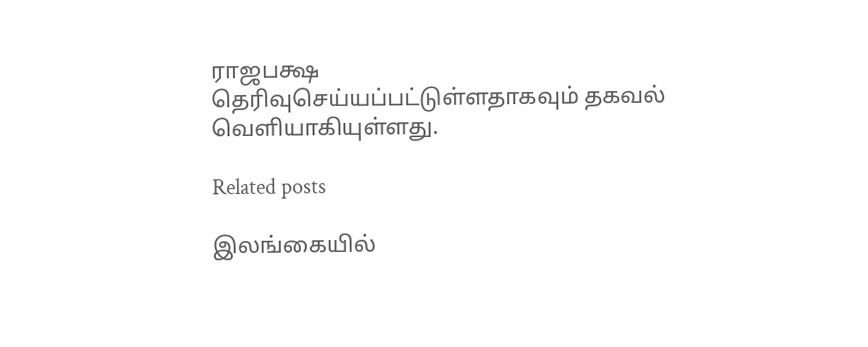ராஜபக்ஷ தெரிவுசெய்யப்பட்டுள்ளதாகவும் தகவல் வௌியாகியுள்ளது.

Related posts

இலங்கையில்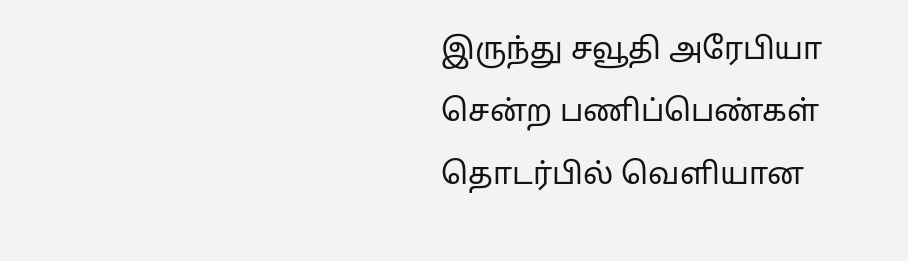இருந்து சவூதி அரேபியா சென்ற பணிப்பெண்கள் தொடர்பில் வௌியான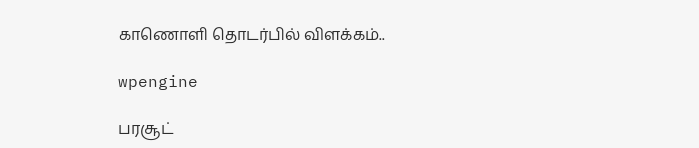காணொளி தொடர்பில் விளக்கம்..

wpengine

பரசூட்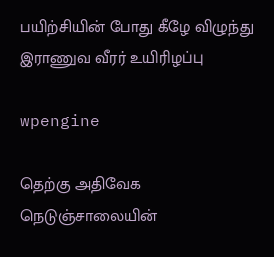பயிற்சியின் போது கீழே விழுந்து இராணுவ வீரர் உயிரிழப்பு

wpengine

தெற்கு அதிவேக நெடுஞ்சாலையின்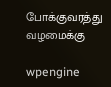போக்குவரத்து வழமைக்கு

wpengine